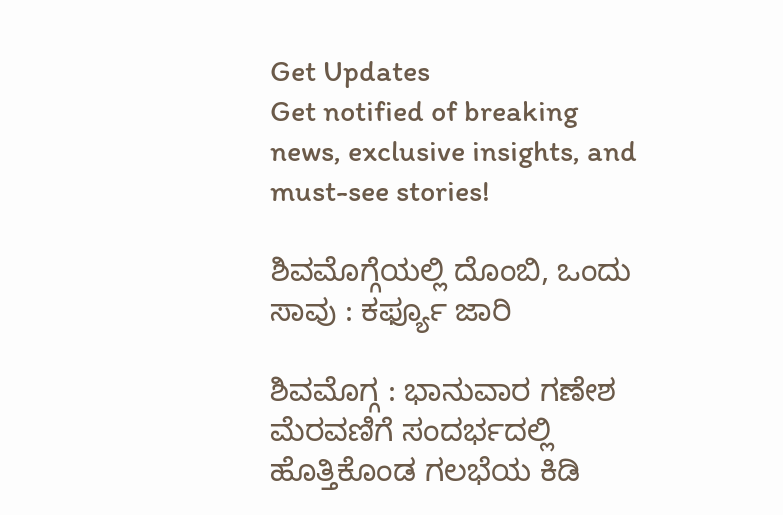Get Updates
Get notified of breaking news, exclusive insights, and must-see stories!

ಶಿವಮೊಗ್ಗೆಯಲ್ಲಿ ದೊಂಬಿ, ಒಂದು ಸಾವು : ಕರ್ಫ್ಯೂ ಜಾರಿ

ಶಿವಮೊಗ್ಗ : ಭಾನುವಾರ ಗಣೇಶ ಮೆರವಣಿಗೆ ಸಂದರ್ಭದಲ್ಲಿ ಹೊತ್ತಿಕೊಂಡ ಗಲಭೆಯ ಕಿಡಿ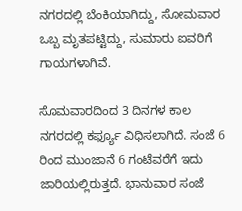ನಗರದಲ್ಲಿ ಬೆಂಕಿಯಾಗಿದ್ದು, ಸೋಮವಾರ ಒಬ್ಬ ಮೃತಪಟ್ಟಿದ್ದು, ಸುಮಾರು ಐವರಿಗೆ ಗಾಯಗಳಾಗಿವೆ.

ಸೊಮವಾರದಿಂದ 3 ದಿನಗಳ ಕಾಲ ನಗರದಲ್ಲಿ ಕರ್ಫ್ಯೂ ವಿಧಿಸಲಾಗಿದೆ. ಸಂಜೆ 6 ರಿಂದ ಮುಂಜಾನೆ 6 ಗಂಟೆವರೆಗೆ ಇದು ಜಾರಿಯಲ್ಲಿರುತ್ತದೆ. ಭಾನುವಾರ ಸಂಜೆ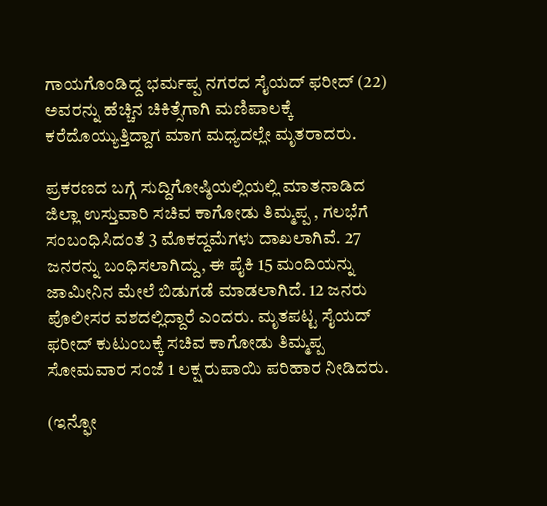ಗಾಯಗೊಂಡಿದ್ದ ಭರ್ಮಪ್ಪ ನಗರದ ಸೈಯದ್‌ ಫರೀದ್‌ (22) ಅವರನ್ನು ಹೆಚ್ಚಿನ ಚಿಕಿತ್ಸೆಗಾಗಿ ಮಣಿಪಾಲಕ್ಕೆ ಕರೆದೊಯ್ಯುತ್ತಿದ್ದಾಗ ಮಾಗ ಮಧ್ಯದಲ್ಲೇ ಮೃತರಾದರು.

ಪ್ರಕರಣದ ಬಗ್ಗೆ ಸುದ್ದಿಗೋಷ್ಠಿಯಲ್ಲಿಯಲ್ಲಿ ಮಾತನಾಡಿದ ಜಿಲ್ಲಾ ಉಸ್ತುವಾರಿ ಸಚಿವ ಕಾಗೋಡು ತಿಮ್ಮಪ್ಪ , ಗಲಭೆಗೆ ಸಂಬಂಧಿಸಿದಂತೆ 3 ಮೊಕದ್ದಮೆಗಳು ದಾಖಲಾಗಿವೆ. 27 ಜನರನ್ನು ಬಂಧಿಸಲಾಗಿದ್ದು, ಈ ಪೈಕಿ 15 ಮಂದಿಯನ್ನು ಜಾಮೀನಿನ ಮೇಲೆ ಬಿಡುಗಡೆ ಮಾಡಲಾಗಿದೆ. 12 ಜನರು ಪೊಲೀಸರ ವಶದಲ್ಲಿದ್ದಾರೆ ಎಂದರು. ಮೃತಪಟ್ಟ ಸೈಯದ್‌ ಫರೀದ್‌ ಕುಟುಂಬಕ್ಕೆ ಸಚಿವ ಕಾಗೋಡು ತಿಮ್ಮಪ್ಪ ಸೋಮವಾರ ಸಂಜೆ 1 ಲಕ್ಷ ರುಪಾಯಿ ಪರಿಹಾರ ನೀಡಿದರು.

(ಇನ್ಫೋ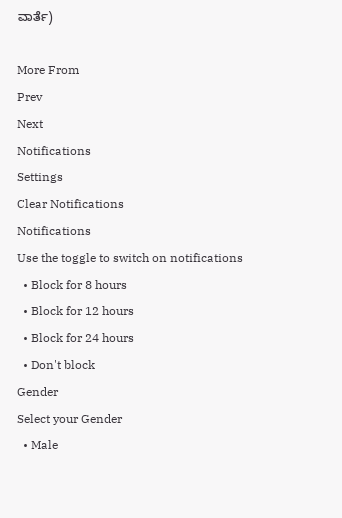ವಾರ್ತೆ)

More From
Prev
Next
Notifications
Settings
Clear Notifications
Notifications
Use the toggle to switch on notifications
  • Block for 8 hours
  • Block for 12 hours
  • Block for 24 hours
  • Don't block
Gender
Select your Gender
  • Male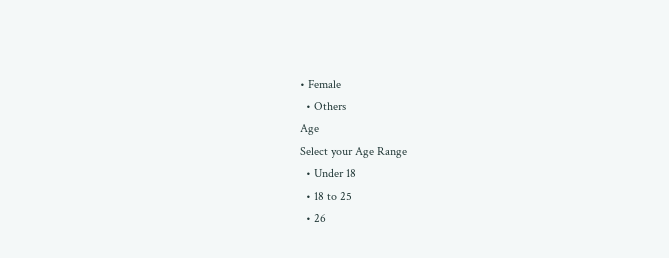• Female
  • Others
Age
Select your Age Range
  • Under 18
  • 18 to 25
  • 26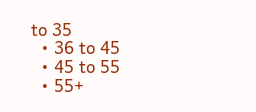to 35
  • 36 to 45
  • 45 to 55
  • 55+